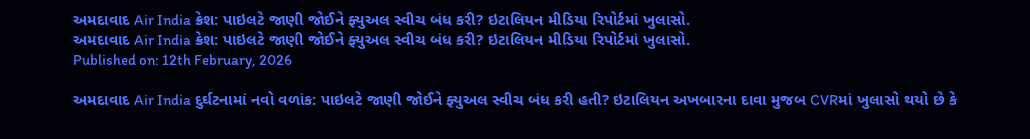અમદાવાદ Air India ક્રેશ: પાઇલટે જાણી જોઈને ફ્યુઅલ સ્વીચ બંધ કરી? ઇટાલિયન મીડિયા રિપોર્ટમાં ખુલાસો.
અમદાવાદ Air India ક્રેશ: પાઇલટે જાણી જોઈને ફ્યુઅલ સ્વીચ બંધ કરી? ઇટાલિયન મીડિયા રિપોર્ટમાં ખુલાસો.
Published on: 12th February, 2026

અમદાવાદ Air India દુર્ઘટનામાં નવો વળાંક: પાઇલટે જાણી જોઈને ફ્યુઅલ સ્વીચ બંધ કરી હતી? ઇટાલિયન અખબારના દાવા મુજબ CVRમાં ખુલાસો થયો છે કે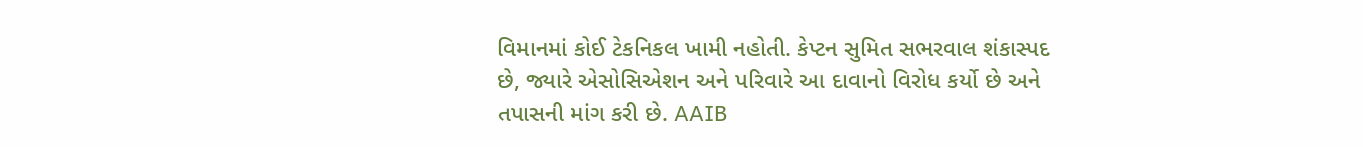વિમાનમાં કોઈ ટેકનિકલ ખામી નહોતી. કેપ્ટન સુમિત સભરવાલ શંકાસ્પદ છે, જ્યારે એસોસિએશન અને પરિવારે આ દાવાનો વિરોધ કર્યો છે અને તપાસની માંગ કરી છે. AAIB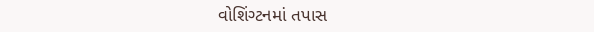વોશિંગ્ટનમાં તપાસ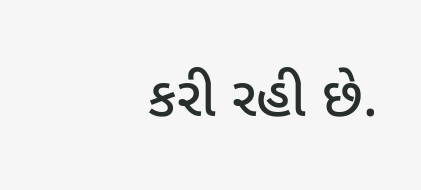કરી રહી છે.